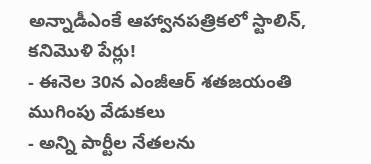అన్నాడీఎంకే ఆహ్వానపత్రికలో స్టాలిన్, కనిమొళి పేర్లు!
- ఈనెల 30న ఎంజీఆర్ శతజయంతి ముగింపు వేడుకలు
- అన్ని పార్టీల నేతలను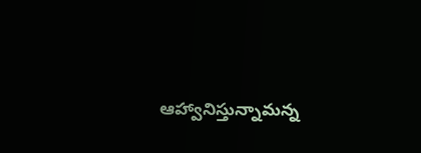ఆహ్వానిస్తున్నామన్న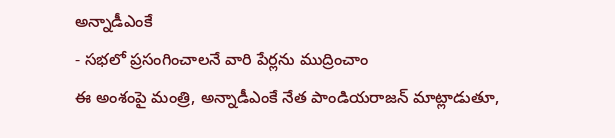అన్నాడీఎంకే
- సభలో ప్రసంగించాలనే వారి పేర్లను ముద్రించాం
ఈ అంశంపై మంత్రి, అన్నాడీఎంకే నేత పాండియరాజన్ మాట్లాడుతూ,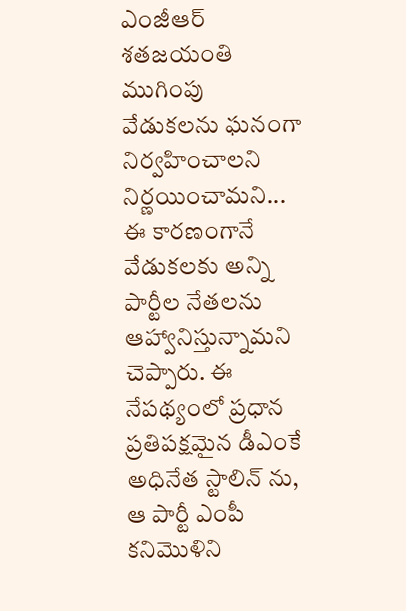ఎంజీఆర్ శతజయంతి ముగింపు వేడుకలను ఘనంగా నిర్వహించాలని నిర్ణయించామని... ఈ కారణంగానే వేడుకలకు అన్ని పార్టీల నేతలను ఆహ్వానిస్తున్నామని చెప్పారు. ఈ నేపథ్యంలో ప్రధాన ప్రతిపక్షమైన డీఎంకే అధినేత స్టాలిన్ ను, ఆ పార్టీ ఎంపీ కనిమొళిని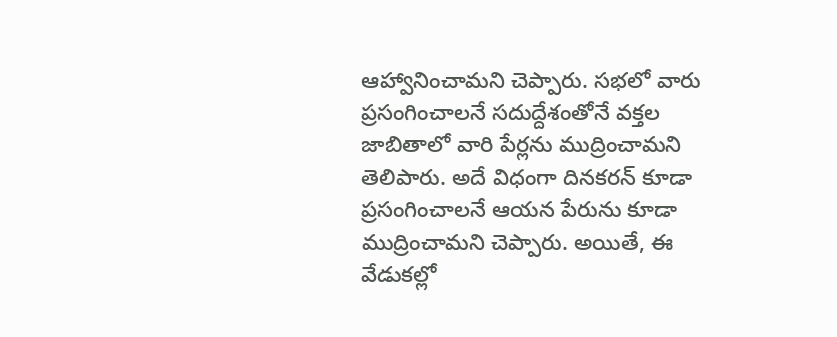ఆహ్వానించామని చెప్పారు. సభలో వారు ప్రసంగించాలనే సదుద్దేశంతోనే వక్తల జాబితాలో వారి పేర్లను ముద్రించామని తెలిపారు. అదే విధంగా దినకరన్ కూడా ప్రసంగించాలనే ఆయన పేరును కూడా ముద్రించామని చెప్పారు. అయితే, ఈ వేడుకల్లో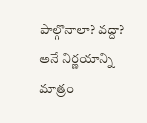పాల్గొనాలా? వద్దా? అనే నిర్ణయాన్ని మాత్రం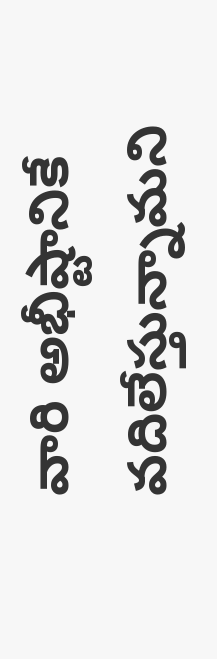వారి అభీష్టానికే వదిలేస్తున్నామని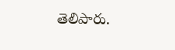తెలిపారు.